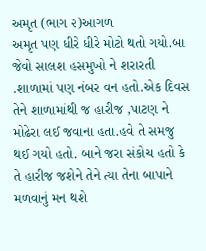અમૃત (ભાગ ૨)આગળ
અમૃત પણ ધીરે ધીરે મોટો થતો ગયો.બા જેવો સાલશ હસમુખો ને શરારતી .શાળામાં પણ નંબર વન હતો.એક દિવસ તેને શાળામાંથી જ હારીજ ,પાટણ ને મોઢેરા લઈ જવાના હતા.હવે તે સમજુ થઈ ગયો હતો. બાને જરા સંકોચ હતો કે તે હારીજ જશેને તેને ત્યા તેના બાપાને મળવાનું મન થશે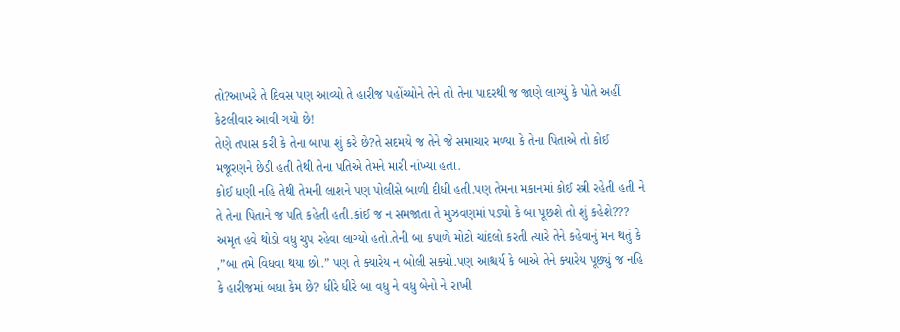તો?આખરે તે દિવસ પણ આવ્યો તે હારીજ પહોંચ્યોને તેને તો તેના પાદરથી જ જાણે લાગ્યું કે પોતે અહીં કેટલીવાર આવી ગયો છે!
તેણે તપાસ કરી કે તેના બાપા શું કરે છે?તે સદમયે જ તેને જે સમાચાર મળ્યા કે તેના પિતાએ તો કોઈ મજૂરણને છેડી હતી તેથી તેના પતિએ તેમને મારી નાંખ્યા હતા.
કોઈ ધણી નહિ તેથી તેમની લાશને પણ પોલીસે બાળી દીધી હતી.પણ તેમના મકાનમાં કોઈ સ્ત્રી રહેતી હતી ને તે તેના પિતાને જ પતિ કહેતી હતી.કાંઈ જ ન સમજાતા તે મુઝવણમાં પડ્યો કે બા પૂછશે તો શું કહેશે???
અમૃત હવે થોડો વધુ ચુપ રહેવા લાગ્યો હતો.તેની બા કપાળે મોટો ચાંદલો કરતી ત્યારે તેને કહેવાનું મન થતું કે ,”બા તમે વિધવા થયા છો.” પણ તે ક્યારેય ન બોલી સક્યો.પણ આશ્ચર્ય કે બાએ તેને ક્યારેય પૂછ્યું જ નહિ કે હારીજમાં બધા કેમ છે? ધીરે ધીરે બા વધુ ને વધુ બેનો ને રાખી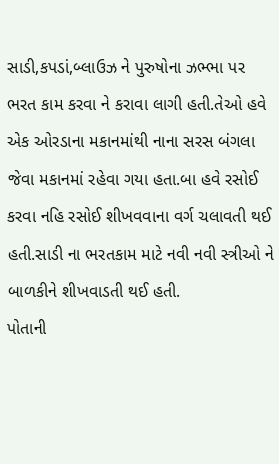સાડી,કપડાં,બ્લાઉઝ ને પુરુષોના ઝભ્ભા પર ભરત કામ કરવા ને કરાવા લાગી હતી.તેઓ હવે એક ઓરડાના મકાનમાંથી નાના સરસ બંગલા જેવા મકાનમાં રહેવા ગયા હતા.બા હવે રસોઈ કરવા નહિ રસોઈ શીખવવાના વર્ગ ચલાવતી થઈ હતી.સાડી ના ભરતકામ માટે નવી નવી સ્ત્રીઓ ને બાળકીને શીખવાડતી થઈ હતી.
પોતાની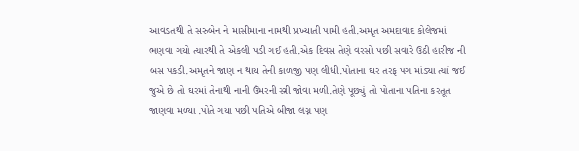આવડતથી તે સરુબેન ને માસીમાના નામથી પ્રખ્યાતી પામી હતી.અમૃત અમદાવાદ કોલેજમાં ભણવા ગયો ત્યારથી તે એકલી પડી ગઈ હતી.એક દિવસ તેણે વરસો પછી સવારે ઉઠી હારીજ ની બસ પકડી.અમૃતને જાણ ન થાય તેની કાળજી પણ લીધી.પોતાના ઘર તરફ પગ માંડ્યા ત્યાં જઈ જુએ છે તો ઘરમાં તેનાથી નાની ઉંમરની સ્ત્રી જોવા મળી.તેણે પૂછ્યું તો પોતાના પતિના કરતૂત જાણવા મળ્યા .પોતે ગયા પછી પતિએ બીજા લગ્ન પણ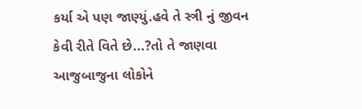કર્યા એ પણ જાણ્યું.હવે તે સ્ત્રી નું જીવન કેવી રીતે વિતે છે...?તો તે જાણવા આજુબાજુના લોકોને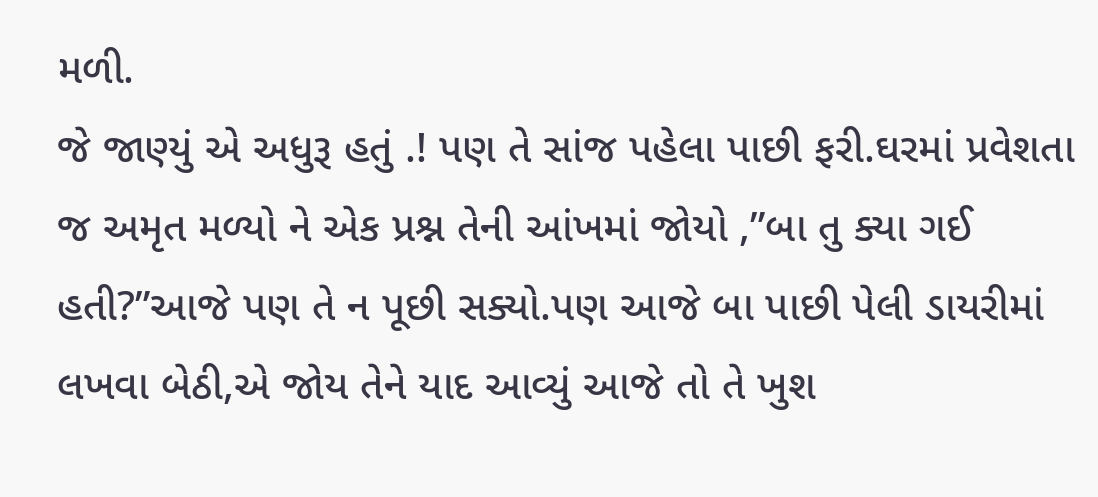મળી.
જે જાણ્યું એ અધુરૂ હતું .! પણ તે સાંજ પહેલા પાછી ફરી.ઘરમાં પ્રવેશતા જ અમૃત મળ્યો ને એક પ્રશ્ન તેની આંખમાં જોયો ,”બા તુ ક્યા ગઈ હતી?”આજે પણ તે ન પૂછી સક્યો.પણ આજે બા પાછી પેલી ડાયરીમાં લખવા બેઠી,એ જોય તેને યાદ આવ્યું આજે તો તે ખુશ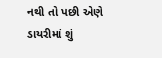નથી તો પછી એણે ડાયરીમાં શું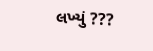લખ્યું ???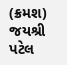(ક્રમશ)
જયશ્રી પટેલ